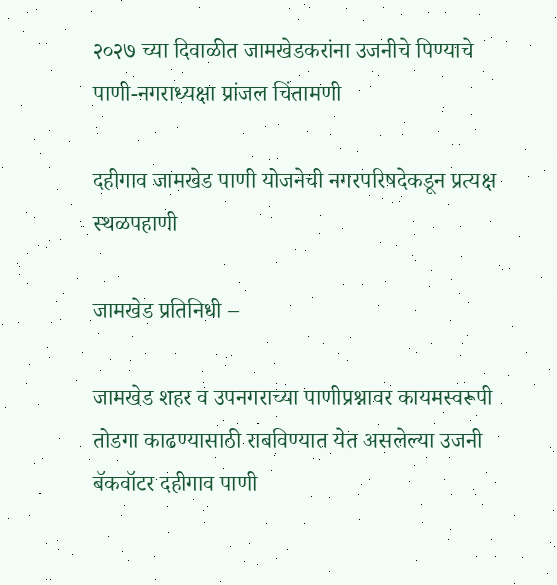२०२७ च्या दिवाळीत जामखेडकरांना उजनीचे पिण्याचे पाणी-नगराध्यक्षा प्रांजल चिंतामणी

दहीगाव जामखेड पाणी योजनेची नगरपरिषदेकडून प्रत्यक्ष स्थळपहाणी

जामखेड प्रतिनिधी –

जामखेड शहर व उपनगराच्या पाणीप्रश्नावर कायमस्वरूपी तोडगा काढण्यासाठी राबविण्यात येत असलेल्या उजनी बॅकवॉटर दहीगाव पाणी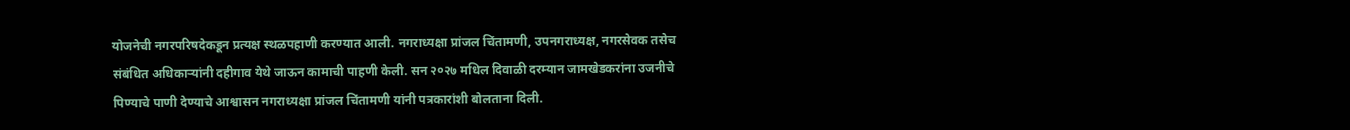योजनेची नगरपरिषदेकडून प्रत्यक्ष स्थळपहाणी करण्यात आली. नगराध्यक्षा प्रांजल चिंतामणी, उपनगराध्यक्ष, नगरसेवक तसेच संबंधित अधिकाऱ्यांनी दहीगाव येथे जाऊन कामाची पाहणी केली. सन २०२७ मधिल दिवाळी दरम्यान जामखेडकरांना उजनीचे पिण्याचे पाणी देण्याचे आश्वासन नगराध्यक्षा प्रांजल चिंतामणी यांनी पत्रकारांशी बोलताना दिली.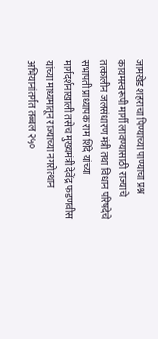जामखेड शहराचा पिण्याच्या पाण्याचा प्रश्न कायमस्वरूपी मार्गी लावण्यासाठी राज्याचे तत्कालीन जलसंधारण मंत्री तथा विधान परिषदेचे सभापती प्राध्यापक राम शिंदे यांच्या मार्गदर्शनाखाली तसेच मुख्यमंत्री देवेंद्र फडणवीस यांच्या माध्यमातून राज्याच्या नगरोत्थान अभियानांतर्गत तब्बल २५०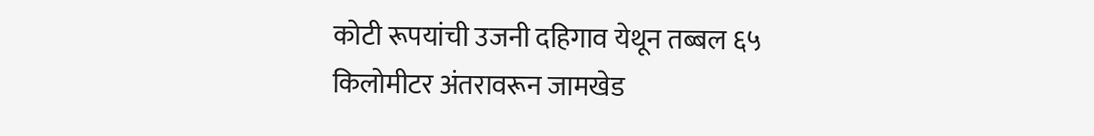कोटी रूपयांची उजनी दहिगाव येथून तब्बल ६५ किलोमीटर अंतरावरून जामखेड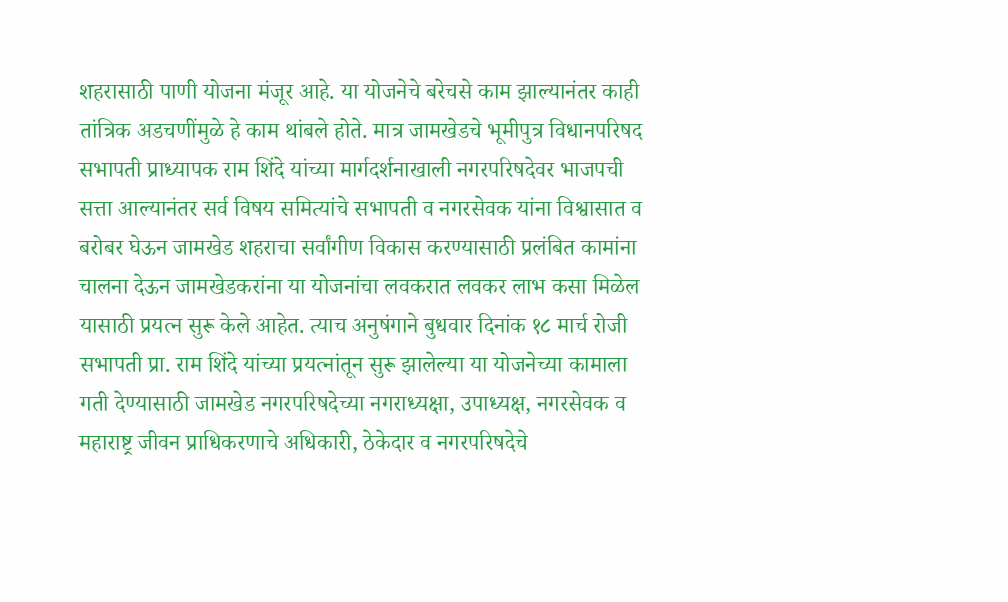शहरासाठी पाणी योजना मंजूर आहे. या योजनेचे बरेचसे काम झाल्यानंतर काही तांत्रिक अडचणींमुळे हे काम थांबले होते. मात्र जामखेडचे भूमीपुत्र विधानपरिषद सभापती प्राध्यापक राम शिंदे यांच्या मार्गदर्शनाखाली नगरपरिषदेवर भाजपची सत्ता आल्यानंतर सर्व विषय समित्यांचे सभापती व नगरसेवक यांना विश्वासात व बरोबर घेऊन जामखेड शहराचा सर्वांगीण विकास करण्यासाठी प्रलंबित कामांना चालना देऊन जामखेडकरांना या योजनांचा लवकरात लवकर लाभ कसा मिळेल यासाठी प्रयत्न सुरू केले आहेत. त्याच अनुषंगाने बुधवार दिनांक १८ मार्च रोजी सभापती प्रा. राम शिंदे यांच्या प्रयत्नांतून सुरू झालेल्या या योजनेच्या कामाला गती देण्यासाठी जामखेड नगरपरिषदेच्या नगराध्यक्षा, उपाध्यक्ष, नगरसेवक व महाराष्ट्र जीवन प्राधिकरणाचे अधिकारी, ठेकेदार व नगरपरिषदेचे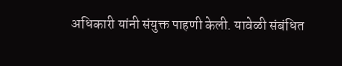अधिकारी यांनी संयुक्त पाहणी केली. यावेळी संबंधित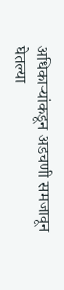अधिकाऱ्यांकडून अडचणी समजावून घेतल्या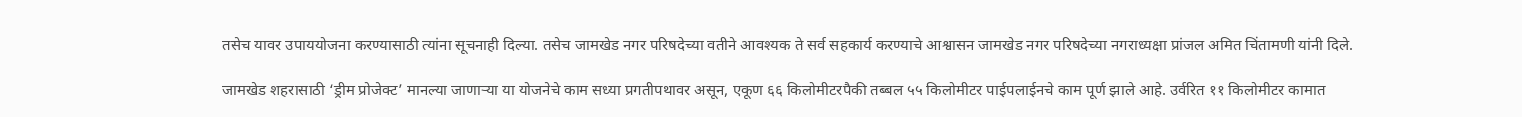तसेच यावर उपाययोजना करण्यासाठी त्यांना सूचनाही दिल्या. तसेच जामखेड नगर परिषदेच्या वतीने आवश्यक ते सर्व सहकार्य करण्याचे आश्वासन जामखेड नगर परिषदेच्या नगराध्यक्षा प्रांजल अमित चिंतामणी यांनी दिले.

जामखेड शहरासाठी ‘ड्रीम प्रोजेक्ट’ मानल्या जाणाऱ्या या योजनेचे काम सध्या प्रगतीपथावर असून, एकूण ६६ किलोमीटरपैकी तब्बल ५५ किलोमीटर पाईपलाईनचे काम पूर्ण झाले आहे. उर्वरित ११ किलोमीटर कामात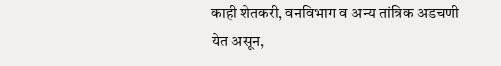काही शेतकरी, वनविभाग व अन्य तांत्रिक अडचणी येत असून,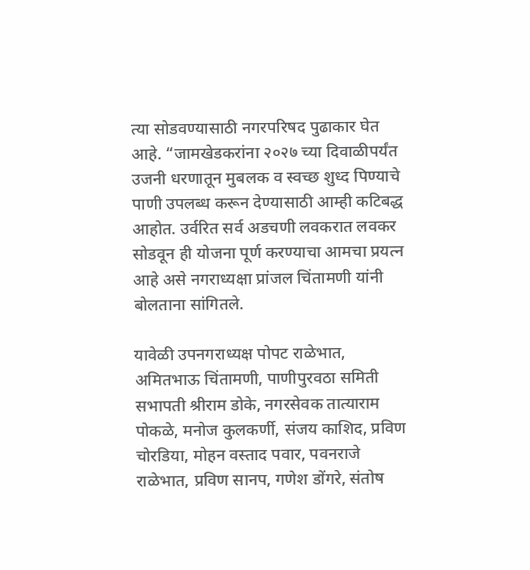त्या सोडवण्यासाठी नगरपरिषद पुढाकार घेत आहे. “जामखेडकरांना २०२७ च्या दिवाळीपर्यंत उजनी धरणातून मुबलक व स्वच्छ शुध्द पिण्याचे पाणी उपलब्ध करून देण्यासाठी आम्ही कटिबद्ध आहोत. उर्वरित सर्व अडचणी लवकरात लवकर सोडवून ही योजना पूर्ण करण्याचा आमचा प्रयत्न आहे असे नगराध्यक्षा प्रांजल चिंतामणी यांनी बोलताना सांगितले.

यावेळी उपनगराध्यक्ष पोपट राळेभात, अमितभाऊ चिंतामणी, पाणीपुरवठा समिती सभापती श्रीराम डोके, नगरसेवक तात्याराम पोकळे, मनोज कुलकर्णी, संजय काशिद, प्रविण चोरडिया, मोहन वस्ताद पवार, पवनराजे राळेभात, प्रविण सानप, गणेश डोंगरे, संतोष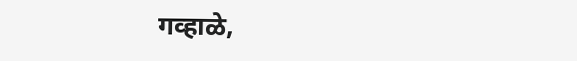गव्हाळे,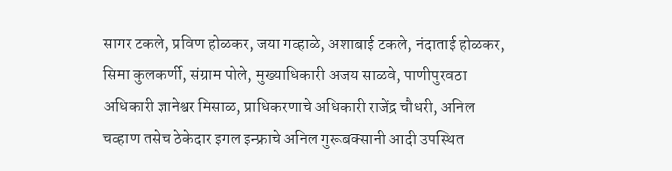सागर टकले, प्रविण होळकर, जया गव्हाळे, अशाबाई टकले, नंदाताई होळकर, सिमा कुलकर्णी, संग्राम पोले, मुख्याधिकारी अजय साळवे, पाणीपुरवठा अधिकारी ज्ञानेश्वर मिसाळ, प्राधिकरणाचे अधिकारी राजेंद्र चौधरी, अनिल चव्हाण तसेच ठेकेदार इगल इन्फ्राचे अनिल गुरूबक्सानी आदी उपस्थित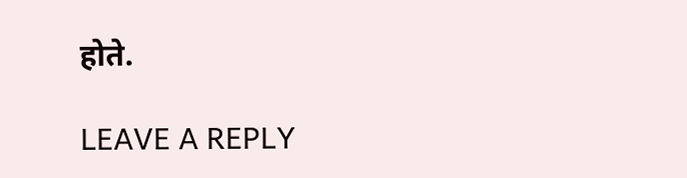होते.

LEAVE A REPLY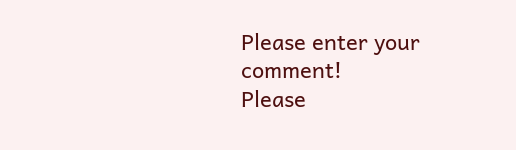Please enter your comment!
Please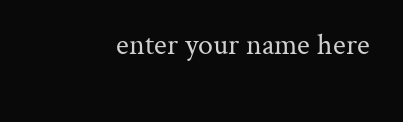enter your name here